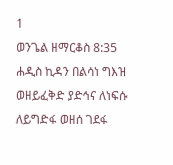1
ወንጌል ዘማርቆስ 8:35
ሐዲስ ኪዳን በልሳነ ግእዝ
ወዘይፈቅድ ያድኅና ለነፍሱ ለይግድፋ ወዘሰ ገደፋ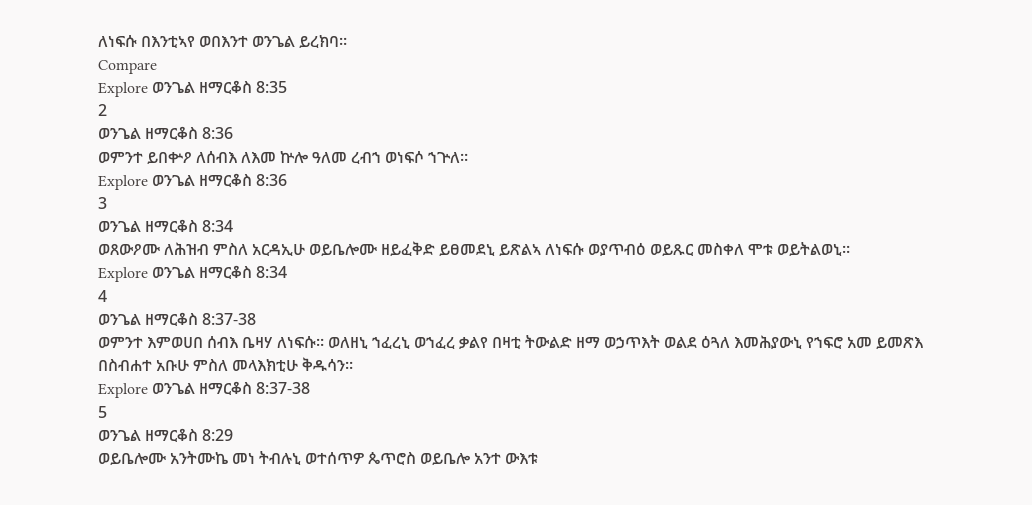ለነፍሱ በእንቲኣየ ወበእንተ ወንጌል ይረክባ።
Compare
Explore ወንጌል ዘማርቆስ 8:35
2
ወንጌል ዘማርቆስ 8:36
ወምንተ ይበቍዖ ለሰብእ ለእመ ኵሎ ዓለመ ረብኀ ወነፍሶ ኀጕለ።
Explore ወንጌል ዘማርቆስ 8:36
3
ወንጌል ዘማርቆስ 8:34
ወጸውዖሙ ለሕዝብ ምስለ አርዳኢሁ ወይቤሎሙ ዘይፈቅድ ይፀመደኒ ይጽልኣ ለነፍሱ ወያጥብዕ ወይጹር መስቀለ ሞቱ ወይትልወኒ።
Explore ወንጌል ዘማርቆስ 8:34
4
ወንጌል ዘማርቆስ 8:37-38
ወምንተ እምወሀበ ሰብእ ቤዛሃ ለነፍሱ። ወለዘኒ ኀፈረኒ ወኀፈረ ቃልየ በዛቲ ትውልድ ዘማ ወኃጥእት ወልደ ዕጓለ እመሕያውኒ የኀፍሮ አመ ይመጽእ በስብሐተ አቡሁ ምስለ መላእክቲሁ ቅዱሳን።
Explore ወንጌል ዘማርቆስ 8:37-38
5
ወንጌል ዘማርቆስ 8:29
ወይቤሎሙ አንትሙኬ መነ ትብሉኒ ወተሰጥዎ ጴጥሮስ ወይቤሎ አንተ ውእቱ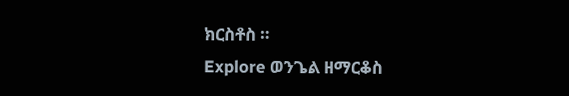ክርስቶስ ።
Explore ወንጌል ዘማርቆስ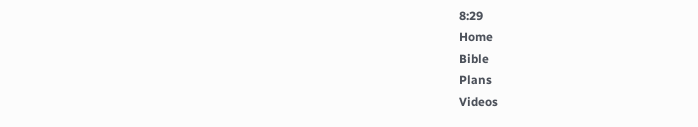8:29
Home
Bible
Plans
Videos